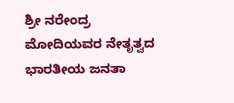ಶ್ರೀ ನರೇಂದ್ರ ಮೋದಿಯವರ ನೇತೃತ್ವದ ಭಾರತೀಯ ಜನತಾ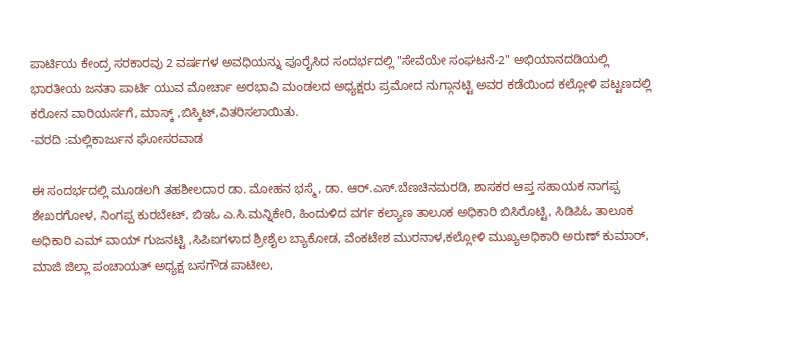ಪಾರ್ಟಿಯ ಕೇಂದ್ರ ಸರಕಾರವು 2 ವರ್ಷಗಳ ಅವಧಿಯನ್ನು ಪೂರೈಸಿದ ಸಂದರ್ಭದಲ್ಲಿ "ಸೇವೆಯೇ ಸಂಘಟನೆ-2" ಅಭಿಯಾನದಡಿಯಲ್ಲಿ ಭಾರತೀಯ ಜನತಾ ಪಾರ್ಟಿ ಯುವ ಮೋರ್ಚಾ ಅರಭಾವಿ ಮಂಡಲದ ಅಧ್ಯಕ್ಷರು ಪ್ರಮೋದ ನುಗ್ಗಾನಟ್ಟಿ ಅವರ ಕಡೆಯಿಂದ ಕಲ್ಲೋಳಿ ಪಟ್ಟಣದಲ್ಲಿ ಕರೋನ ವಾರಿಯರ್ಸಗೆ, ಮಾಸ್ಕ್ ,ಬಿಸ್ಕಿಟ್,ವಿತರಿಸಲಾಯಿತು.
-ವರದಿ :ಮಲ್ಲಿಕಾರ್ಜುನ ಘೋಸರವಾಡ

ಈ ಸಂದರ್ಭದಲ್ಲಿ ಮೂಡಲಗಿ ತಹಶೀಲದಾರ ಡಾ. ಮೋಹನ ಭಸ್ಮೆ, ಡಾ. ಆರ್.ಎಸ್.ಬೆಣಚಿನಮರಡಿ, ಶಾಸಕರ ಆಪ್ತ ಸಹಾಯಕ ನಾಗಪ್ಪ ಶೇಖರಗೋಳ, ನಿಂಗಪ್ಪ ಕುರಬೇಟ್, ಬಿಇಓ ಎ.ಸಿ.ಮನ್ನಿಕೇರಿ, ಹಿಂದುಳಿದ ವರ್ಗ ಕಲ್ಯಾಣ ತಾಲೂಕ ಅಧಿಕಾರಿ ಬಿಸಿರೊಟ್ಟಿ, ಸಿಡಿಪಿಓ ತಾಲೂಕ ಅಧಿಕಾರಿ ಎಮ್ ವಾಯ್ ಗುಜನಟ್ಟಿ ,ಸಿಪಿಐಗಳಾದ ಶ್ರೀಶೈಲ ಬ್ಯಾಕೋಡ, ವೆಂಕಟೇಶ ಮುರನಾಳ,ಕಲ್ಲೋಳಿ ಮುಖ್ಯಅಧಿಕಾರಿ ಅರುಣ್ ಕುಮಾರ್,  ಮಾಜಿ ಜಿಲ್ಲಾ ಪಂಚಾಯತ್ ಅಧ್ಯಕ್ಷ ಬಸಗೌಡ ಪಾಟೀಲ,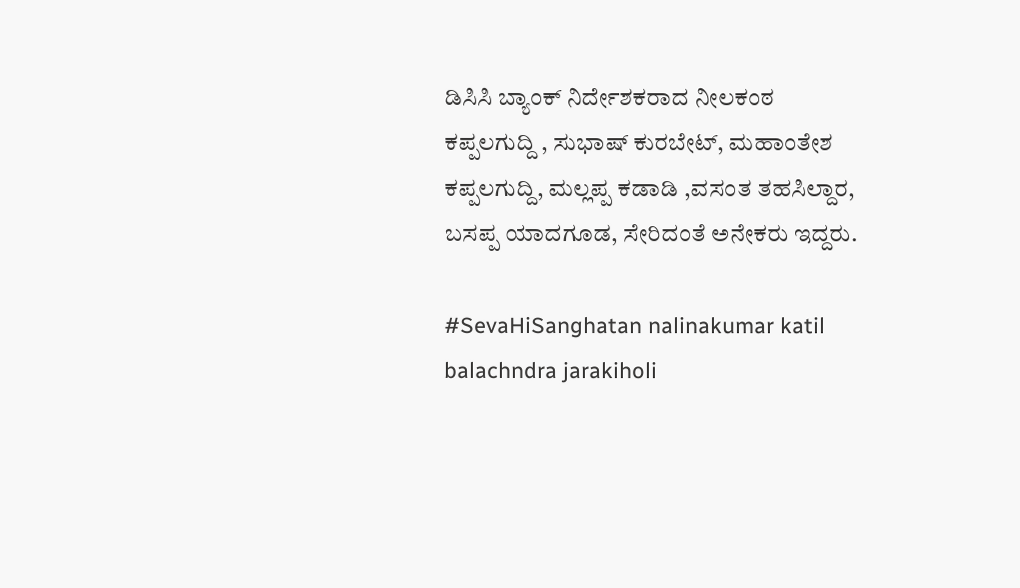ಡಿಸಿಸಿ ಬ್ಯಾಂಕ್ ನಿರ್ದೇಶಕರಾದ ನೀಲಕಂಠ ಕಪ್ಪಲಗುದ್ದಿ , ಸುಭಾಷ್ ಕುರಬೇಟ್, ಮಹಾಂತೇಶ ಕಪ್ಪಲಗುದ್ದಿ, ಮಲ್ಲಪ್ಪ ಕಡಾಡಿ ,ವಸಂತ ತಹಸಿಲ್ದಾರ, ಬಸಪ್ಪ ಯಾದಗೂಡ, ಸೇರಿದಂತೆ ಅನೇಕರು ಇದ್ದರು.

#SevaHiSanghatan nalinakumar katil balachndra jarakiholi